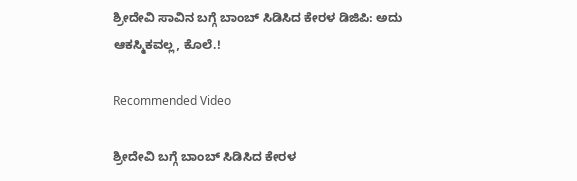ಶ್ರೀದೇವಿ ಸಾವಿನ ಬಗ್ಗೆ ಬಾಂಬ್ ಸಿಡಿಸಿದ ಕೇರಳ ಡಿಜಿಪಿ: ಅದು ಆಕಸ್ಮಿಕವಲ್ಲ, ಕೊಲೆ.!

Recommended Video

ಶ್ರೀದೇವಿ ಬಗ್ಗೆ ಬಾಂಬ್ ಸಿಡಿಸಿದ ಕೇರಳ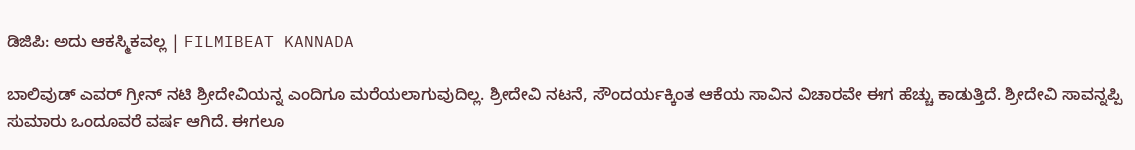ಡಿಜಿಪಿ: ಅದು ಆಕಸ್ಮಿಕವಲ್ಲ | FILMIBEAT KANNADA

ಬಾಲಿವುಡ್ ಎವರ್ ಗ್ರೀನ್ ನಟಿ ಶ್ರೀದೇವಿಯನ್ನ ಎಂದಿಗೂ ಮರೆಯಲಾಗುವುದಿಲ್ಲ. ಶ್ರೀದೇವಿ ನಟನೆ, ಸೌಂದರ್ಯಕ್ಕಿಂತ ಆಕೆಯ ಸಾವಿನ ವಿಚಾರವೇ ಈಗ ಹೆಚ್ಚು ಕಾಡುತ್ತಿದೆ. ಶ್ರೀದೇವಿ ಸಾವನ್ನಪ್ಪಿ ಸುಮಾರು ಒಂದೂವರೆ ವರ್ಷ ಆಗಿದೆ. ಈಗಲೂ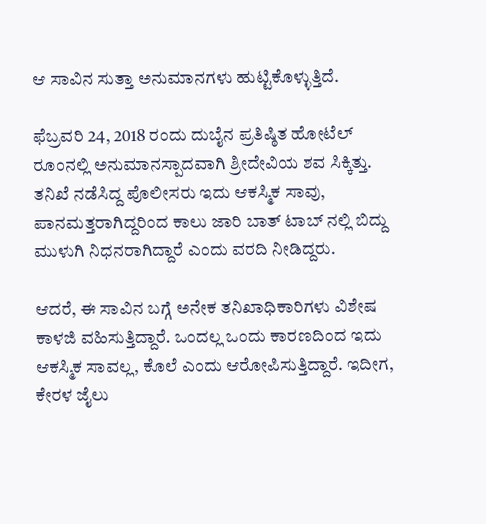ಆ ಸಾವಿನ ಸುತ್ತಾ ಅನುಮಾನಗಳು ಹುಟ್ಟಿಕೊಳ್ಳುತ್ತಿದೆ.

ಫೆಬ್ರವರಿ 24, 2018 ರಂದು ದುಬೈನ ಪ್ರತಿಷ್ಠಿತ ಹೋಟೆಲ್ ರೂಂನಲ್ಲಿ ಅನುಮಾನಸ್ಪಾದವಾಗಿ ಶ್ರೀದೇವಿಯ ಶವ ಸಿಕ್ಕಿತ್ತು. ತನಿಖೆ ನಡೆಸಿದ್ದ ಪೊಲೀಸರು ಇದು ಆಕಸ್ಮಿಕ ಸಾವು, ಪಾನಮತ್ತರಾಗಿದ್ದರಿಂದ ಕಾಲು ಜಾರಿ ಬಾತ್ ಟಾಬ್ ನಲ್ಲಿ ಬಿದ್ದು ಮುಳುಗಿ ನಿಧನರಾಗಿದ್ದಾರೆ ಎಂದು ವರದಿ ನೀಡಿದ್ದರು.

ಆದರೆ, ಈ ಸಾವಿನ ಬಗ್ಗೆ ಅನೇಕ ತನಿಖಾಧಿಕಾರಿಗಳು ವಿಶೇಷ ಕಾಳಜಿ ವಹಿಸುತ್ತಿದ್ದಾರೆ. ಒಂದಲ್ಲ ಒಂದು ಕಾರಣದಿಂದ ಇದು ಆಕಸ್ಮಿಕ ಸಾವಲ್ಲ, ಕೊಲೆ ಎಂದು ಆರೋಪಿಸುತ್ತಿದ್ದಾರೆ. ಇದೀಗ, ಕೇರಳ ಜೈಲು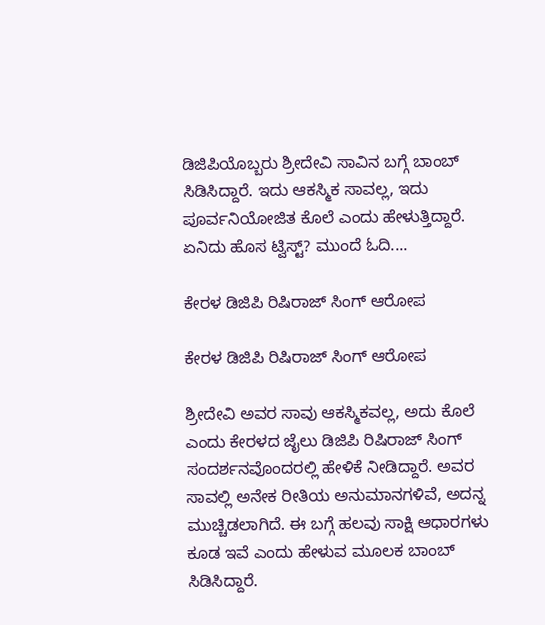ಡಿಜಿಪಿಯೊಬ್ಬರು ಶ್ರೀದೇವಿ ಸಾವಿನ ಬಗ್ಗೆ ಬಾಂಬ್ ಸಿಡಿಸಿದ್ದಾರೆ. ಇದು ಆಕಸ್ಮಿಕ ಸಾವಲ್ಲ, ಇದು ಪೂರ್ವನಿಯೋಜಿತ ಕೊಲೆ ಎಂದು ಹೇಳುತ್ತಿದ್ದಾರೆ. ಏನಿದು ಹೊಸ ಟ್ವಿಸ್ಟ್? ಮುಂದೆ ಓದಿ....

ಕೇರಳ ಡಿಜಿಪಿ ರಿಷಿರಾಜ್ ಸಿಂಗ್ ಆರೋಪ

ಕೇರಳ ಡಿಜಿಪಿ ರಿಷಿರಾಜ್ ಸಿಂಗ್ ಆರೋಪ

ಶ್ರೀದೇವಿ ಅವರ ಸಾವು ಆಕಸ್ಮಿಕವಲ್ಲ, ಅದು ಕೊಲೆ ಎಂದು ಕೇರಳದ ಜೈಲು ಡಿಜಿಪಿ ರಿಷಿರಾಜ್ ಸಿಂಗ್ ಸಂದರ್ಶನವೊಂದರಲ್ಲಿ ಹೇಳಿಕೆ ನೀಡಿದ್ದಾರೆ. ಅವರ ಸಾವಲ್ಲಿ ಅನೇಕ ರೀತಿಯ ಅನುಮಾನಗಳಿವೆ, ಅದನ್ನ ಮುಚ್ಚಿಡಲಾಗಿದೆ. ಈ ಬಗ್ಗೆ ಹಲವು ಸಾಕ್ಷಿ ಆಧಾರಗಳು ಕೂಡ ಇವೆ ಎಂದು ಹೇಳುವ ಮೂಲಕ ಬಾಂಬ್ ಸಿಡಿಸಿದ್ದಾರೆ.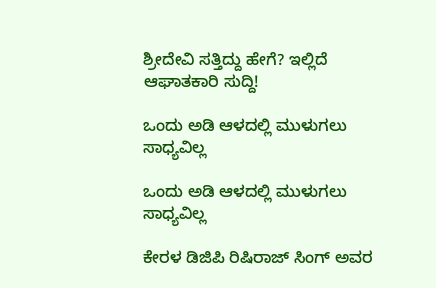ಶ್ರೀದೇವಿ ಸತ್ತಿದ್ದು ಹೇಗೆ? ಇಲ್ಲಿದೆ ಆಘಾತಕಾರಿ ಸುದ್ದಿ!

ಒಂದು ಅಡಿ ಆಳದಲ್ಲಿ ಮುಳುಗಲು ಸಾಧ್ಯವಿಲ್ಲ

ಒಂದು ಅಡಿ ಆಳದಲ್ಲಿ ಮುಳುಗಲು ಸಾಧ್ಯವಿಲ್ಲ

ಕೇರಳ ಡಿಜಿಪಿ ರಿಷಿರಾಜ್ ಸಿಂಗ್ ಅವರ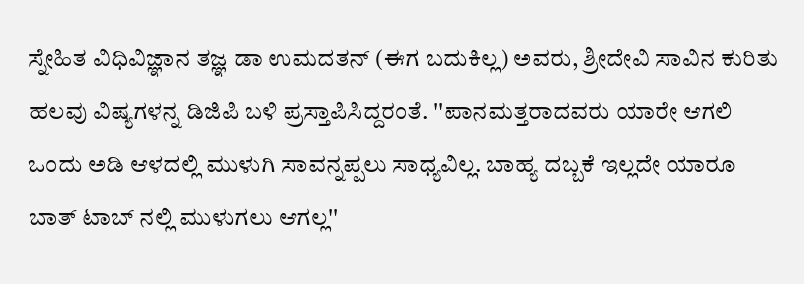ಸ್ನೇಹಿತ ವಿಧಿವಿಜ್ಞಾನ ತಜ್ಞ ಡಾ ಉಮದತನ್ (ಈಗ ಬದುಕಿಲ್ಲ) ಅವರು, ಶ್ರೀದೇವಿ ಸಾವಿನ ಕುರಿತು ಹಲವು ವಿಷ್ಯಗಳನ್ನ ಡಿಜಿಪಿ ಬಳಿ ಪ್ರಸ್ತಾಪಿಸಿದ್ದರಂತೆ. ''ಪಾನಮತ್ತರಾದವರು ಯಾರೇ ಆಗಲಿ ಒಂದು ಅಡಿ ಆಳದಲ್ಲಿ ಮುಳುಗಿ ಸಾವನ್ನಪ್ಪಲು ಸಾಧ್ಯವಿಲ್ಲ. ಬಾಹ್ಯ ದಬ್ಬಕೆ ಇಲ್ಲದೇ ಯಾರೂ ಬಾತ್ ಟಾಬ್ ನಲ್ಲಿ ಮುಳುಗಲು ಆಗಲ್ಲ''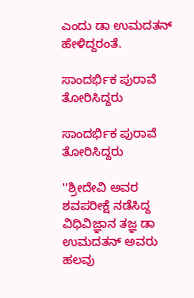ಎಂದು ಡಾ ಉಮದತನ್ ಹೇಳಿದ್ದರಂತೆ.

ಸಾಂದರ್ಭಿಕ ಪುರಾವೆ ತೋರಿಸಿದ್ದರು

ಸಾಂದರ್ಭಿಕ ಪುರಾವೆ ತೋರಿಸಿದ್ದರು

''ಶ್ರೀದೇವಿ ಅವರ ಶವಪರೀಕ್ಷೆ ನಡೆಸಿದ್ದ ವಿಧಿವಿಜ್ಞಾನ ತಜ್ಞ ಡಾ ಉಮದತನ್ ಅವರು ಹಲವು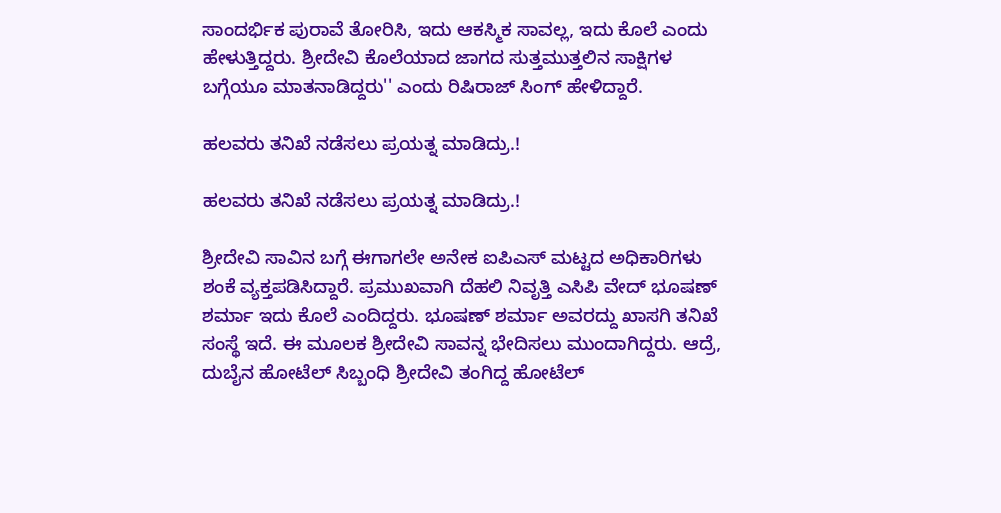ಸಾಂದರ್ಭಿಕ ಪುರಾವೆ ತೋರಿಸಿ, ಇದು ಆಕಸ್ಮಿಕ ಸಾವಲ್ಲ, ಇದು ಕೊಲೆ ಎಂದು ಹೇಳುತ್ತಿದ್ದರು. ಶ್ರೀದೇವಿ ಕೊಲೆಯಾದ ಜಾಗದ ಸುತ್ತಮುತ್ತಲಿನ ಸಾಕ್ಷಿಗಳ ಬಗ್ಗೆಯೂ ಮಾತನಾಡಿದ್ದರು'' ಎಂದು ರಿಷಿರಾಜ್ ಸಿಂಗ್ ಹೇಳಿದ್ದಾರೆ.

ಹಲವರು ತನಿಖೆ ನಡೆಸಲು ಪ್ರಯತ್ನ ಮಾಡಿದ್ರು.!

ಹಲವರು ತನಿಖೆ ನಡೆಸಲು ಪ್ರಯತ್ನ ಮಾಡಿದ್ರು.!

ಶ್ರೀದೇವಿ ಸಾವಿನ ಬಗ್ಗೆ ಈಗಾಗಲೇ ಅನೇಕ ಐಪಿಎಸ್ ಮಟ್ಟದ ಅಧಿಕಾರಿಗಳು ಶಂಕೆ ವ್ಯಕ್ತಪಡಿಸಿದ್ದಾರೆ. ಪ್ರಮುಖವಾಗಿ ದೆಹಲಿ ನಿವೃತ್ತಿ ಎಸಿಪಿ ವೇದ್ ಭೂಷಣ್ ಶರ್ಮಾ ಇದು ಕೊಲೆ ಎಂದಿದ್ದರು. ಭೂಷಣ್ ಶರ್ಮಾ ಅವರದ್ದು ಖಾಸಗಿ ತನಿಖೆ ಸಂಸ್ಥೆ ಇದೆ. ಈ ಮೂಲಕ ಶ್ರೀದೇವಿ ಸಾವನ್ನ ಭೇದಿಸಲು ಮುಂದಾಗಿದ್ದರು. ಆದ್ರೆ, ದುಬೈನ ಹೋಟೆಲ್ ಸಿಬ್ಬಂಧಿ ಶ್ರೀದೇವಿ ತಂಗಿದ್ದ ಹೋಟೆಲ್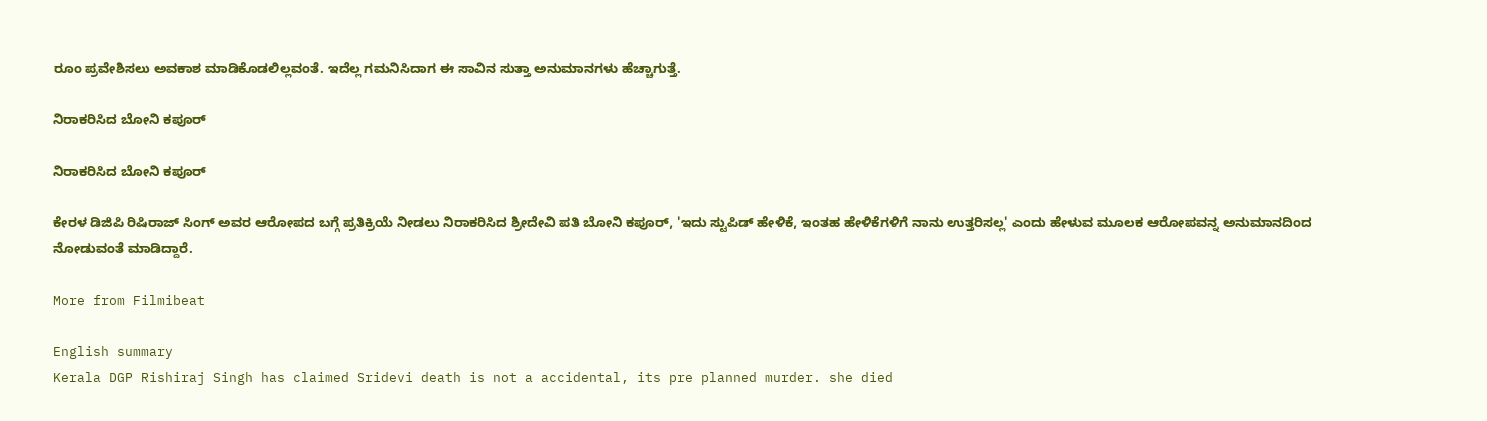ರೂಂ ಪ್ರವೇಶಿಸಲು ಅವಕಾಶ ಮಾಡಿಕೊಡಲಿಲ್ಲವಂತೆ. ಇದೆಲ್ಲ ಗಮನಿಸಿದಾಗ ಈ ಸಾವಿನ ಸುತ್ತಾ ಅನುಮಾನಗಳು ಹೆಚ್ಚಾಗುತ್ತೆ.

ನಿರಾಕರಿಸಿದ ಬೋನಿ ಕಪೂರ್

ನಿರಾಕರಿಸಿದ ಬೋನಿ ಕಪೂರ್

ಕೇರಳ ಡಿಜಿಪಿ ರಿಷಿರಾಜ್ ಸಿಂಗ್ ಅವರ ಆರೋಪದ ಬಗ್ಗೆ ಪ್ರತಿಕ್ರಿಯೆ ನೀಡಲು ನಿರಾಕರಿಸಿದ ಶ್ರೀದೇವಿ ಪತಿ ಬೋನಿ ಕಪೂರ್, 'ಇದು ಸ್ಟುಪಿಡ್ ಹೇಳಿಕೆ, ಇಂತಹ ಹೇಳಿಕೆಗಳಿಗೆ ನಾನು ಉತ್ತರಿಸಲ್ಲ' ಎಂದು ಹೇಳುವ ಮೂಲಕ ಆರೋಪವನ್ನ ಅನುಮಾನದಿಂದ ನೋಡುವಂತೆ ಮಾಡಿದ್ದಾರೆ.

More from Filmibeat

English summary
Kerala DGP Rishiraj Singh has claimed Sridevi death is not a accidental, its pre planned murder. she died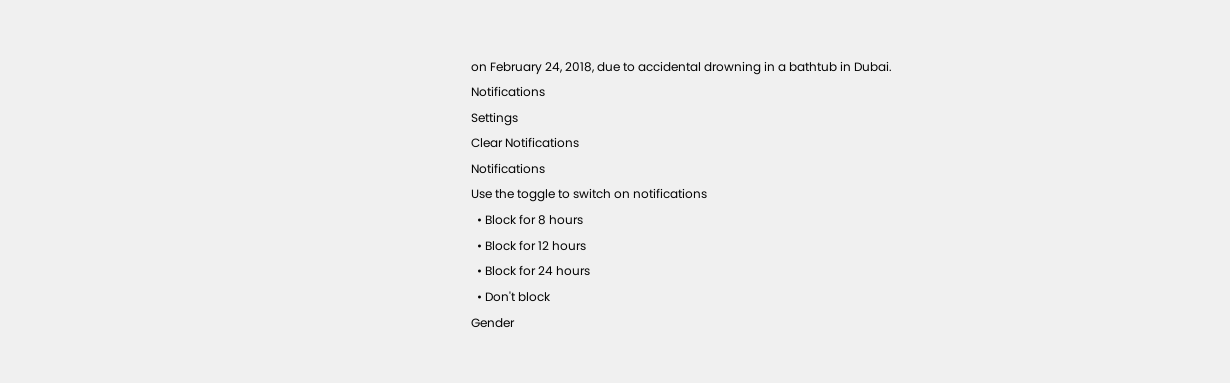on February 24, 2018, due to accidental drowning in a bathtub in Dubai.
Notifications
Settings
Clear Notifications
Notifications
Use the toggle to switch on notifications
  • Block for 8 hours
  • Block for 12 hours
  • Block for 24 hours
  • Don't block
Gender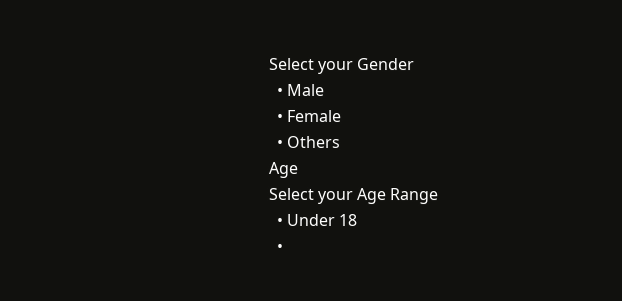Select your Gender
  • Male
  • Female
  • Others
Age
Select your Age Range
  • Under 18
  •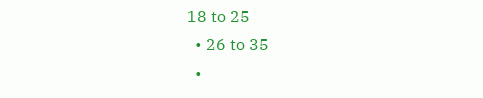18 to 25
  • 26 to 35
  •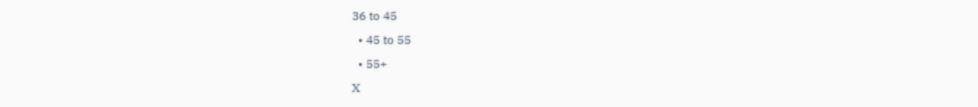36 to 45
  • 45 to 55
  • 55+
X